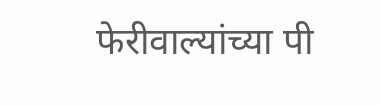फेरीवाल्यांच्या पी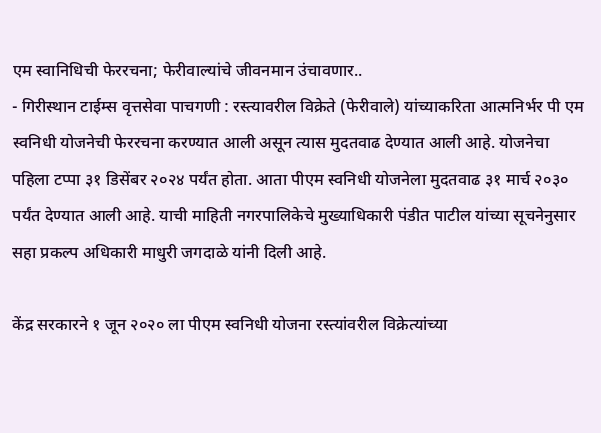एम स्वानिधिची फेररचना; फेरीवाल्यांचे जीवनमान उंचावणार..
- गिरीस्थान टाईम्स वृत्तसेवा पाचगणी : रस्त्यावरील विक्रेते (फेरीवाले) यांच्याकरिता आत्मनिर्भर पी एम स्वनिधी योजनेची फेररचना करण्यात आली असून त्यास मुदतवाढ देण्यात आली आहे. योजनेचा पहिला टप्पा ३१ डिसेंबर २०२४ पर्यंत होता. आता पीएम स्वनिधी योजनेला मुदतवाढ ३१ मार्च २०३० पर्यंत देण्यात आली आहे. याची माहिती नगरपालिकेचे मुख्याधिकारी पंडीत पाटील यांच्या सूचनेनुसार सहा प्रकल्प अधिकारी माधुरी जगदाळे यांनी दिली आहे.

केंद्र सरकारने १ जून २०२० ला पीएम स्वनिधी योजना रस्त्यांवरील विक्रेत्यांच्या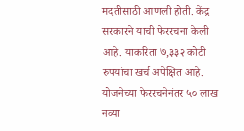मदतीसाठी आणली होती. केंद्र सरकारने याची फेररचना केली आहे. याकरिता ७,३३२ कोटी रुपयांचा खर्च अपेक्षित आहे. योजनेच्या फेररचनेनंतर ५० लाख नव्या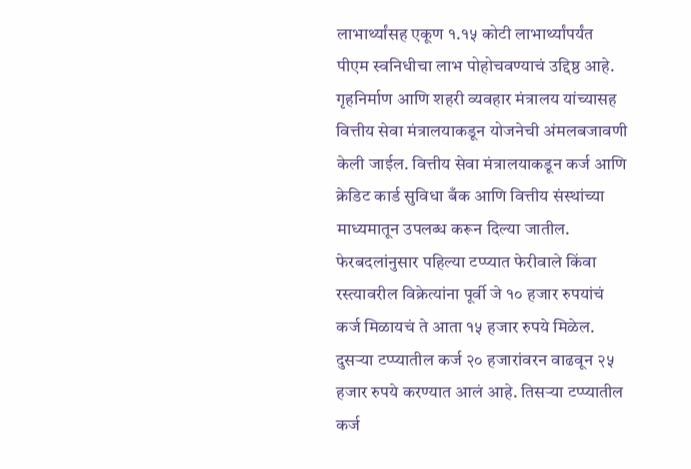लाभार्थ्यांसह एकूण १.१५ कोटी लाभार्थ्यांपर्यंत पीएम स्वनिधीचा लाभ पोहोचवण्याचं उद्दिष्ठ आहे.
गृहनिर्माण आणि शहरी व्यवहार मंत्रालय यांच्यासह वित्तीय सेवा मंत्रालयाकडून योजनेची अंमलबजावणी केली जाईल. वित्तीय सेवा मंत्रालयाकडून कर्ज आणि क्रेडिट कार्ड सुविधा बँक आणि वित्तीय संस्थांच्या माध्यमातून उपलब्ध करून दिल्या जातील.
फेरबदलांनुसार पहिल्या टप्प्यात फेरीवाले किंवा रस्त्यावरील विक्रेत्यांना पूर्वी जे १० हजार रुपयांचं कर्ज मिळायचं ते आता १५ हजार रुपये मिळेल. दुसऱ्या टप्प्यातील कर्ज २० हजारांवरन वाढवून २५ हजार रुपये करण्यात आलं आहे. तिसऱ्या टप्प्यातील कर्ज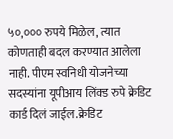५०,००० रुपये मिळेल, त्यात कोणताही बदल करण्यात आलेला नाही. पीएम स्वनिधी योजनेच्या सदस्यांना यूपीआय लिंक्ड रुपे क्रेडिट कार्ड दिलं जाईल.क्रेडिट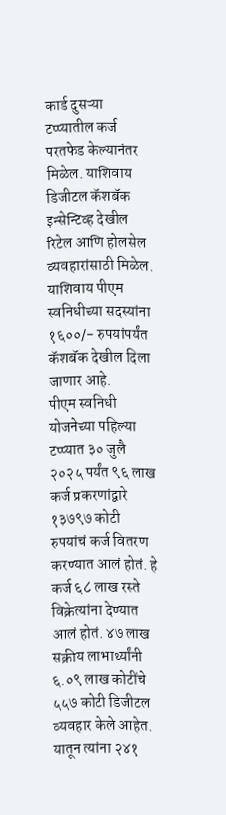कार्ड दुसऱ्या टप्प्यातील कर्ज परतफेड केल्यानंतर मिळेल. याशिवाय डिजीटल कॅशबॅक इन्सेन्टिव्ह देखील रिटेल आणि होलसेल व्यवहारांसाठी मिळेल. याशिवाय पीएम स्वनिधीच्या सदस्यांना १६००/- रुपयांपर्यंत कॅशबॅक देखील दिला जाणार आहे.
पीएम स्वनिधी योजनेच्या पहिल्या टप्प्यात ३० जुलै २०२५ पर्यंत ९६ लाख कर्ज प्रकरणांद्वारे १३७९७ कोटी रुपयांचं कर्ज वितरण करण्यात आलं होतं. हे कर्ज ६८ लाख रस्ते विक्रेत्यांना देण्यात आलं होतं. ४७ लाख सक्रीय लाभार्थ्यांनी ६.०९ लाख कोटींचे ५५७ कोटी डिजीटल व्यवहार केले आहेत. यातून त्यांना २४१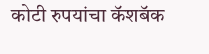कोटी रुपयांचा कॅशबॅक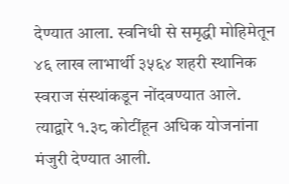देण्यात आला. स्वनिधी से समृद्धी मोहिमेतून ४६ लाख लाभार्थी ३५६४ शहरी स्थानिक स्वराज संस्थांकडून नोंदवण्यात आले. त्याद्वारे १.३८ कोटींहून अधिक योजनांना मंजुरी देण्यात आली.